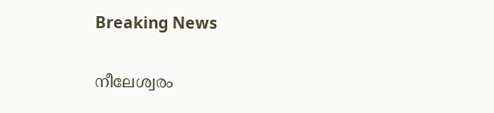Breaking News

നീലേശ്വരം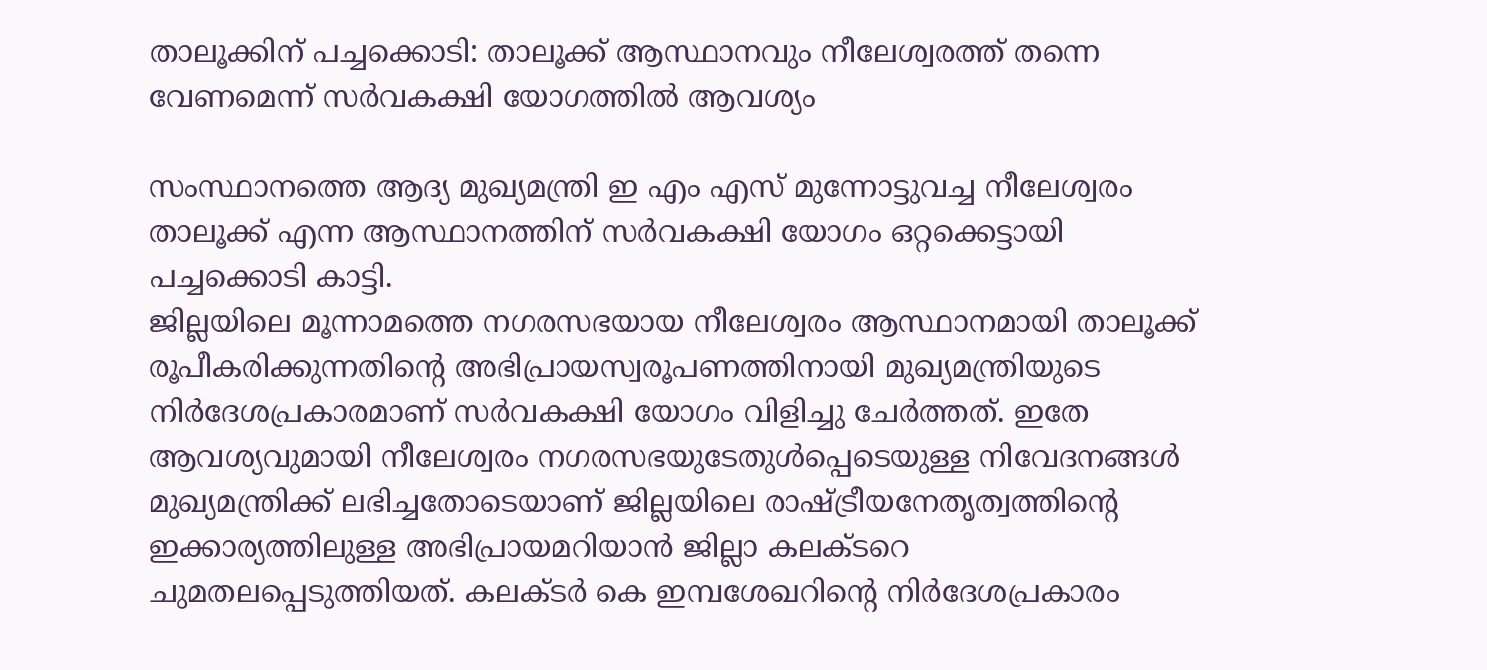താലൂക്കിന്‌ പച്ചക്കൊടി: താലൂക്ക്‌ ആസ്ഥാനവും നീലേശ്വരത്ത്‌ തന്നെ വേണമെന്ന്‌ സര്‍വകക്ഷി യോഗത്തില്‍ ആവശ്യം

സംസ്ഥാനത്തെ ആദ്യ മുഖ്യമന്ത്രി ഇ എം എസ്‌ മുന്നോട്ടുവച്ച നീലേശ്വരം താലൂക്ക്‌ എന്ന ആസ്ഥാനത്തിന്‌ സര്‍വകക്ഷി യോഗം ഒറ്റക്കെട്ടായി പച്ചക്കൊടി കാട്ടി.
ജില്ലയിലെ മൂന്നാമത്തെ നഗരസഭയായ നീലേശ്വരം ആസ്ഥാനമായി താലൂക്ക്‌ രൂപീകരിക്കുന്നതിന്റെ അഭിപ്രായസ്വരൂപണത്തിനായി മുഖ്യമന്ത്രിയുടെ നിര്‍ദേശപ്രകാരമാണ്‌ സര്‍വകക്ഷി യോഗം വിളിച്ചു ചേര്‍ത്തത്‌. ഇതേ ആവശ്യവുമായി നീലേശ്വരം നഗരസഭയുടേതുള്‍പ്പെടെയുള്ള നിവേദനങ്ങള്‍ മുഖ്യമന്ത്രിക്ക്‌ ലഭിച്ചതോടെയാണ്‌ ജില്ലയിലെ രാഷ്ട്രീയനേതൃത്വത്തിന്റെ ഇക്കാര്യത്തിലുള്ള അഭിപ്രായമറിയാന്‍ ജില്ലാ കലക്ടറെ ചുമതലപ്പെടുത്തിയത്‌. കലക്ടര്‍ കെ ഇമ്പശേഖറിന്റെ നിര്‍ദേശപ്രകാരം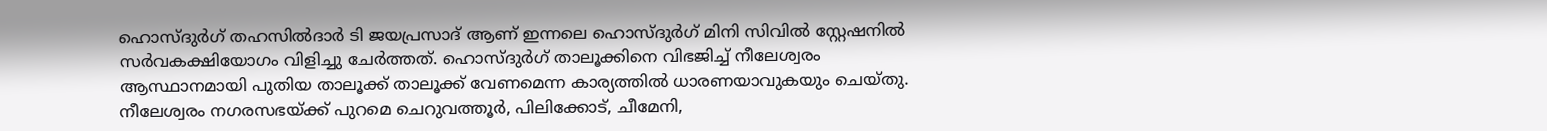ഹൊസ്‌ദുര്‍ഗ്‌ തഹസില്‍ദാര്‍ ടി ജയപ്രസാദ്‌ ആണ്‌ ഇന്നലെ ഹൊസ്‌ദുര്‍ഗ്‌ മിനി സിവില്‍ സ്റ്റേഷനില്‍ സര്‍വകക്ഷിയോഗം വിളിച്ചു ചേര്‍ത്തത്‌. ഹൊസ്‌ദുര്‍ഗ്‌ താലൂക്കിനെ വിഭജിച്ച്‌ നീലേശ്വരം ആസ്ഥാനമായി പുതിയ താലൂക്ക്‌ താലൂക്ക്‌ വേണമെന്ന കാര്യത്തില്‍ ധാരണയാവുകയും ചെയ്‌തു.
നീലേശ്വരം നഗരസഭയ്‌ക്ക്‌ പുറമെ ചെറുവത്തൂര്‍, പിലിക്കോട്‌, ചീമേനി,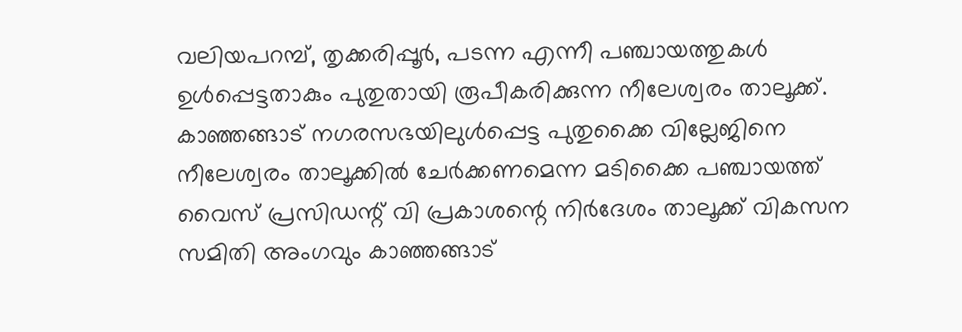വലിയപറമ്പ്‌, തൃക്കരിപ്പൂര്‍, പടന്ന എന്നീ പഞ്ചായത്തുകള്‍ ഉള്‍പ്പെട്ടതാകും പുതുതായി രൂപീകരിക്കുന്ന നീലേശ്വരം താലൂക്ക്‌. കാഞ്ഞങ്ങാട്‌ നഗരസഭയിലുള്‍പ്പെട്ട പുതുക്കൈ വില്ലേജിനെ നീലേശ്വരം താലൂക്കില്‍ ചേര്‍ക്കണമെന്ന മടിക്കൈ പഞ്ചായത്ത്‌ വൈസ്‌ പ്രസിഡന്റ്‌ വി പ്രകാശന്റെ നിര്‍ദേശം താലൂക്ക്‌ വികസന സമിതി അംഗവും കാഞ്ഞങ്ങാട്‌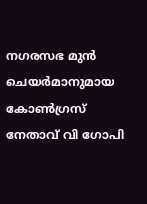നഗരസഭ മുന്‍ ചെയര്‍മാനുമായ കോണ്‍ഗ്രസ്‌ നേതാവ്‌ വി ഗോപി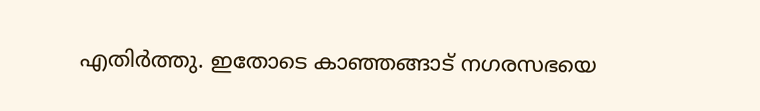എതിര്‍ത്തു. ഇതോടെ കാഞ്ഞങ്ങാട്‌ നഗരസഭയെ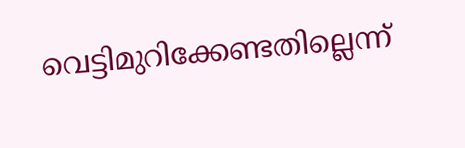വെട്ടിമുറിക്കേണ്ടതില്ലെന്ന്‌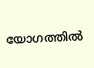യോഗത്തില്‍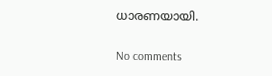ധാരണയായി.

No comments